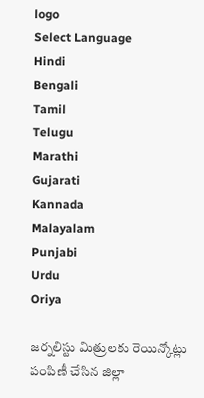logo
Select Language
Hindi
Bengali
Tamil
Telugu
Marathi
Gujarati
Kannada
Malayalam
Punjabi
Urdu
Oriya

జర్నలిస్టు మిత్రులకు రెయిన్కోట్లు పంపిణీ చేసిన జిల్లా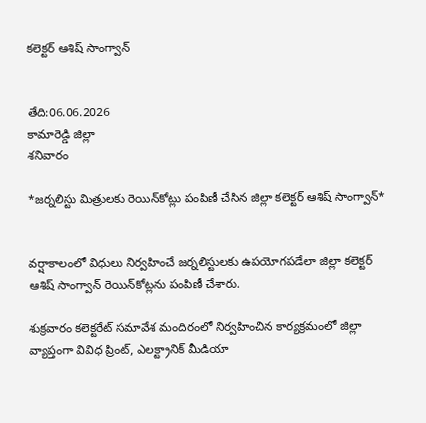కలెక్టర్ ఆశిష్ సాంగ్వాన్


తేది:06.06.2026
కామారెడ్డి జిల్లా
శనివారం

*జర్నలిస్టు మిత్రులకు రెయిన్‌కోట్లు పంపిణీ చేసిన జిల్లా కలెక్టర్ ఆశిష్ సాంగ్వాన్*


వర్షాకాలంలో విధులు నిర్వహించే జర్నలిస్టులకు ఉపయోగపడేలా జిల్లా కలెక్టర్ ఆశిష్ సాంగ్వాన్ రెయిన్‌కోట్లను పంపిణీ చేశారు.

శుక్రవారం కలెక్టరేట్‌ సమావేశ మందిరంలో నిర్వహించిన కార్యక్రమంలో జిల్లా వ్యాప్తంగా వివిధ ప్రింట్, ఎలక్ట్రానిక్ మీడియా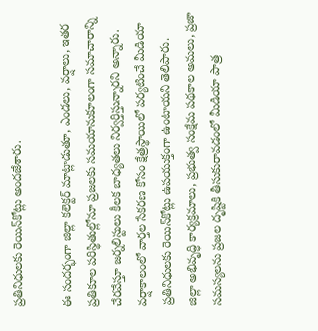ప్రతినిధులకు రెయిన్‌కోట్లు అందజేశారు.

ఈ సందర్భంగా జిల్లా కలెక్టర్ మాట్లాడుతూ, ఎండలు, వర్షాలు, ఇతర ప్రతికూల పరిస్థితుల్లోనూ ప్రజలకు సమయానుకూలంగా సమాచారాన్ని చేరవేస్తూ జర్నలిస్టులు కీలక బాధ్యతలు నిర్వర్తిస్తున్నారని అన్నారు.
వర్షాకాలంలో వార్తల సేకరణ కోసం క్షేత్రస్థాయిలో పర్యటించే మీడియా ప్రతినిధులకు రెయిన్‌కోట్లు ఉపయుక్తంగా ఉంటాయని తెలిపారు.
జిల్లా అభివృద్ధి కార్యక్రమాలు, ప్రభుత్వ సంక్షేమ పథకాల అమలు, ప్రజా సమస్యలను ప్రజల దృష్టికి తీసుకురావడంలో మీడియా పాత్ర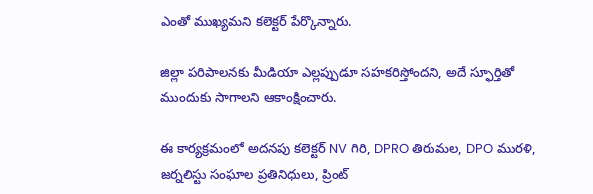ఎంతో ముఖ్యమని కలెక్టర్ పేర్కొన్నారు.

జిల్లా పరిపాలనకు మీడియా ఎల్లప్పుడూ సహకరిస్తోందని, అదే స్ఫూర్తితో ముందుకు సాగాలని ఆకాంక్షించారు.

ఈ కార్యక్రమంలో అదనపు కలెక్టర్ NV గిరి, DPRO తిరుమల, DPO మురళి, జర్నలిస్టు సంఘాల ప్రతినిధులు, ప్రింట్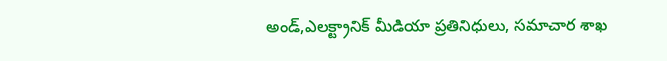అండ్,ఎలక్ట్రానిక్ మీడియా ప్రతినిధులు, సమాచార శాఖ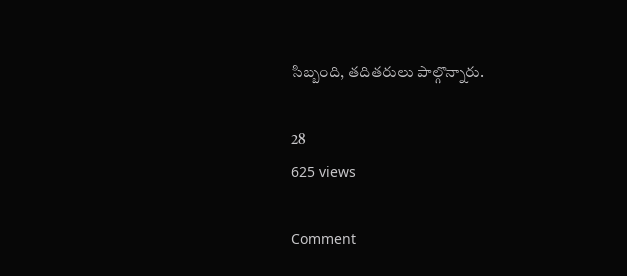సిబ్బంది, తదితరులు పాల్గొన్నారు.

28
625 views

Comment